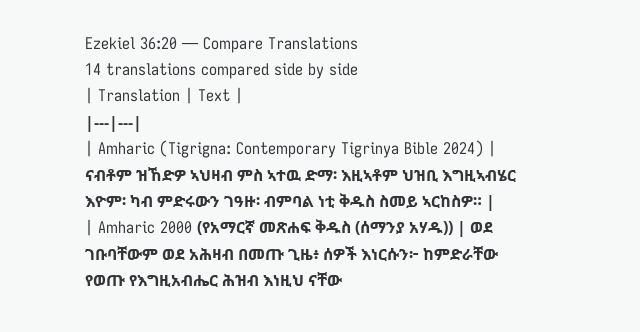Ezekiel 36:20 — Compare Translations
14 translations compared side by side
| Translation | Text |
|---|---|
| Amharic (Tigrigna: Contemporary Tigrinya Bible 2024) | ናብቶም ዝኸድዎ ኣህዛብ ምስ ኣተዉ ድማ፡ እዚኣቶም ህዝቢ እግዚኣብሄር እዮም፡ ካብ ምድሩውን ገዓዙ፡ ብምባል ነቲ ቅዱስ ስመይ ኣርከስዎ። |
| Amharic 2000 (የአማርኛ መጽሐፍ ቅዱስ (ሰማንያ አሃዱ)) | ወደ ገቡባቸውም ወደ አሕዛብ በመጡ ጊዜ፥ ሰዎች እነርሱን፦ ከምድራቸው የወጡ የእግዚአብሔር ሕዝብ እነዚህ ናቸው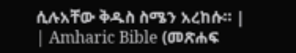ሲሉአቸው ቅዱስ ስሜን አረከሱ። |
| Amharic Bible (መጽሐፍ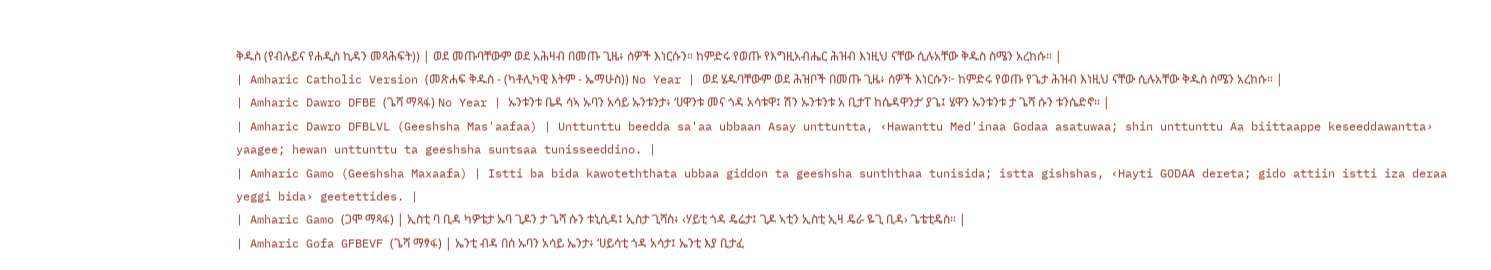ቅዱስ (የብሉይና የሐዲስ ኪዳን መጻሕፍት)) | ወደ መጡባቸውም ወደ አሕዛብ በመጡ ጊዜ፥ ሰዎች እነርሱን። ከምድሩ የወጡ የእግዚአብሔር ሕዝብ እነዚህ ናቸው ሲሉአቸው ቅዱስ ስሜን አረከሱ። |
| Amharic Catholic Version (መጽሐፍ ቅዱስ - (ካቶሊካዊ እትም - ኤማሁስ)) No Year | ወደ ሄዱባቸውም ወደ ሕዝቦች በመጡ ጊዜ፥ ሰዎች እነርሱን፦ ከምድሩ የወጡ የጌታ ሕዝብ እነዚህ ናቸው ሲሉአቸው ቅዱስ ስሜን አረከሱ። |
| Amharic Dawro DFBE (ጌሻ ማጻፋ) No Year | ኡንቱንቱ ቤዳ ሳኣ ኡባን አሳይ ኡንቱንታ፥ ‘ሀዋንቱ መና ጎዳ አሳቱዋ፤ ሽን ኡንቱንቱ አ ቢታፐ ከሴዳዋንታ’ ያጌ፤ ሄዋን ኡንቱንቱ ታ ጌሻ ሱን ቱንሴድኖ። |
| Amharic Dawro DFBLVL (Geeshsha Mas'aafaa) | Unttunttu beedda sa'aa ubbaan Asay unttuntta, ‹Hawanttu Med'inaa Godaa asatuwaa; shin unttunttu Aa biittaappe keseeddawantta› yaagee; hewan unttunttu ta geeshsha suntsaa tunisseeddino. |
| Amharic Gamo (Geeshsha Maxaafa) | Istti ba bida kawoteththata ubbaa giddon ta geeshsha sunththaa tunisida; istta gishshas, ‹Hayti GODAA dereta; gido attiin istti iza deraa yeggi bida› geetettides. |
| Amharic Gamo (ጋሞ ማጻፋ) | ኢስቲ ባ ቢዳ ካዎቴታ ኡባ ጊዶን ታ ጌሻ ሱን ቱኒሲዳ፤ ኢስታ ጊሻስ፥ ‹ሃይቲ ጎዳ ዴሬታ፤ ጊዶ ኣቲን ኢስቲ ኢዛ ዴራ ዬጊ ቢዳ› ጌቴቲዴስ። |
| Amharic Gofa GFBEVF (ጌሻ ማፃፋ) | ኤንቲ ብዳ በሰ ኡባን አሳይ ኤንታ፥ ‘ሀይሳቲ ጎዳ አሳታ፤ ኤንቲ እያ ቢታፈ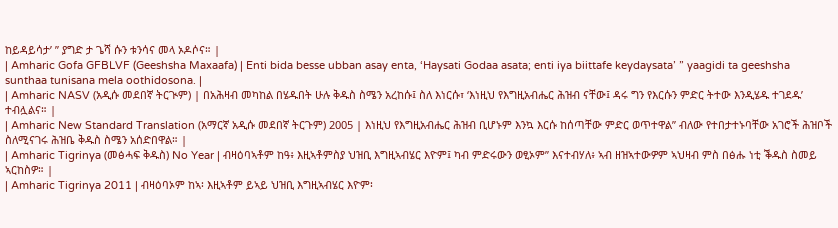ከይዳይሳታ’ ” ያግድ ታ ጌሻ ሱን ቱንሳና መላ ኦዶሶና። |
| Amharic Gofa GFBLVF (Geeshsha Maxaafa) | Enti bida besse ubban asay enta, ‘Haysati Godaa asata; enti iya biittafe keydaysata’ ” yaagidi ta geeshsha sunthaa tunisana mela oothidosona. |
| Amharic NASV (አዲሱ መደበኛ ትርጒም) | በአሕዛብ መካከል በሄዱበት ሁሉ ቅዱስ ስሜን አረከሱ፤ ስለ እነርሱ፣ ‘እነዚህ የእግዚአብሔር ሕዝብ ናቸው፤ ዳሩ ግን የእርሱን ምድር ትተው እንዲሄዱ ተገደዱ’ ተብሏልና። |
| Amharic New Standard Translation (አማርኛ አዲሱ መደበኛ ትርጉም) 2005 | እነዚህ የእግዚአብሔር ሕዝብ ቢሆኑም እንኳ እርሱ ከሰጣቸው ምድር ወጥተዋል” ብለው የተበታተኑባቸው አገሮች ሕዝቦች ስለሚናገሩ ሕዝቤ ቅዱስ ስሜን አሰድበዋል። |
| Amharic Tigrinya (መፅሓፍ ቅዱስ) No Year | ብዛዕባኣቶም ከዓ፥ እዚኣቶምስያ ህዝቢ እግዚኣብሄር እዮም፤ ካብ ምድሩውን ወፂኦም” እናተብሃለ፥ ኣብ ዘዝኣተውዎም ኣህዛብ ምስ በፅሑ ነቲ ቕዱስ ስመይ ኣርከስዎ። |
| Amharic Tigrinya 2011 | ብዛዕባኦም ከኣ፡ እዚኣቶም ይኣይ ህዝቢ እግዚኣብሄር እዮም፡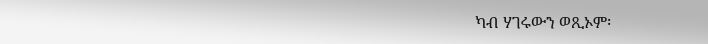ካብ ሃገሩውን ወጺኦም፡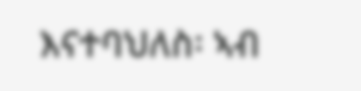እናተባህለስ፡ ኣብ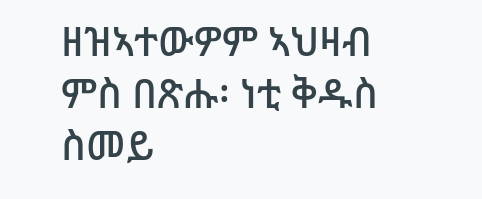ዘዝኣተውዎም ኣህዛብ ምስ በጽሑ፡ ነቲ ቅዱስ ስመይ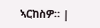ኣርከስዎ። |